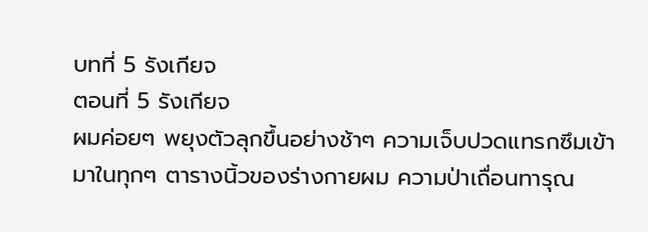บทที่ 5 รังเกียจ
ตอนที่ 5 รังเกียจ
ผมค่อยๆ พยุงตัวลุกขึ้นอย่างช้าๆ ความเจ็บปวดแทรกซึมเข้ามาในทุกๆ ตารางนิ้วของร่างกายผม ความป่าเถื่อนทารุณ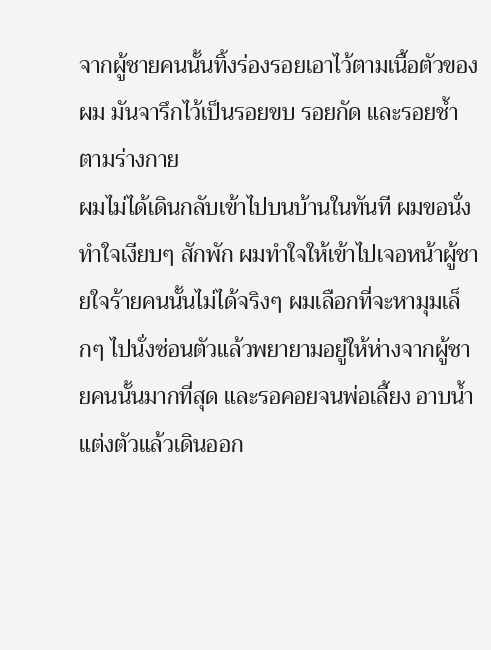จากผู้ชายคนนั้นทิ้งร่องรอยเอาไว้ตามเนื้อตัวของผม มันจารึกไว้เป็นรอยขบ รอยกัด และรอยช้ำตามร่างกาย
ผมไม่ได้เดินกลับเข้าไปบนบ้านในทันที ผมขอนั่งทำใจเงียบๆ สักพัก ผมทำใจให้เข้าไปเจอหน้าผู้ชายใจร้ายคนนั้นไม่ได้จริงๆ ผมเลือกที่จะหามุมเล็กๆ ไปนั่งซ่อนตัวแล้วพยายามอยู่ให้ห่างจากผู้ชายคนนั้นมากที่สุด และรอคอยจนพ่อเลี้ยง อาบน้ำแต่งตัวแล้วเดินออก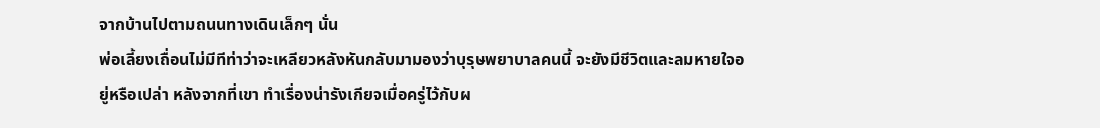จากบ้านไปตามถนนทางเดินเล็กๆ นั่น
พ่อเลี้ยงเถื่อนไม่มีทีท่าว่าจะเหลียวหลังหันกลับมามองว่าบุรุษพยาบาลคนนี้ จะยังมีชีวิตและลมหายใจอยู่หรือเปล่า หลังจากที่เขา ทำเรื่องน่ารังเกียจเมื่อครู่ไว้กับผ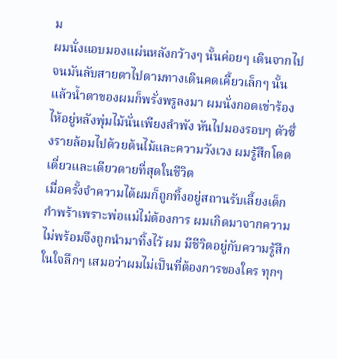ม
ผมนั่งแอบมองแผ่นหลังกว้างๆ นั้นค่อยๆ เดินจากไป จนมันลับสายตาไปตามทางเดินคดเคี้ยวเล็กๆ นั้น แล้วน้ำตาของผมก็พรั่งพรูลงมา ผมนั่งกอดเข่าร้องไห้อยู่หลังพุ่มไม้นั่นเพียงลำพัง หันไปมองรอบๆ ตัวซึ่งรายล้อมไปด้วยต้นไม้และความวังเวง ผมรู้สึกโดดเดี่ยวและเดียวดายที่สุดในชีวิต
เมื่อครั้งจำความได้ผมก็ถูกทิ้งอยู่สถานรับเลี้ยงเด็กกำพร้าเพราะพ่อแม่ไม่ต้องการ ผมเกิดมาจากความไม่พร้อมจึงถูกนำมาทิ้งไว้ ผม มีชีวิตอยู่กับความรู้สึกในใจลึกๆ เสมอว่าผมไม่เป็นที่ต้องการของใคร ทุกๆ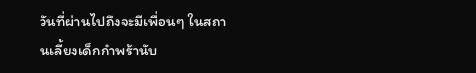วันที่ผ่านไปถึงจะมีเพื่อนๆ ในสถานเลี้ยงเด็กกำพร้านับ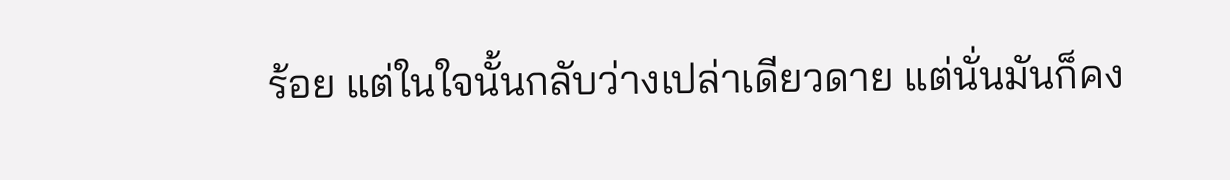ร้อย แต่ในใจนั้นกลับว่างเปล่าเดียวดาย แต่นั่นมันก็คง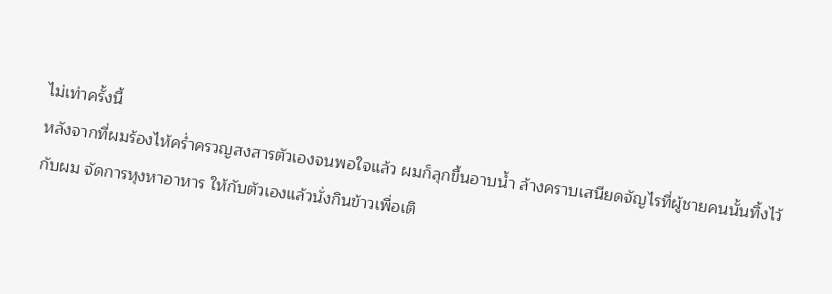ไม่เท่าครั้งนี้
หลังจากที่ผมร้องไห้คร่ำครวญสงสารตัวเองจนพอใจแล้ว ผมก็ลุกขึ้นอาบน้ำ ล้างคราบเสนียดจัญไรที่ผู้ชายคนนั้นทิ้งไว้กับผม จัดการหุงหาอาหาร ให้กับตัวเองแล้วนั่งกินข้าวเพื่อเติ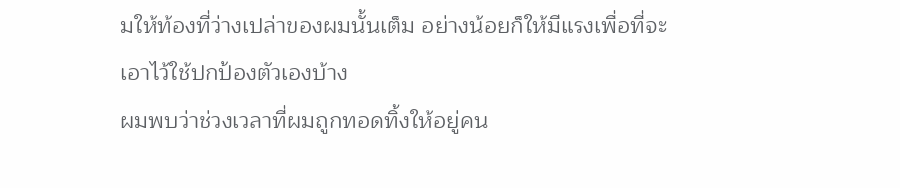มให้ท้องที่ว่างเปล่าของผมนั้นเต็ม อย่างน้อยก็ให้มีแรงเพื่อที่จะเอาไว้ใช้ปกป้องตัวเองบ้าง
ผมพบว่าช่วงเวลาที่ผมถูกทอดทิ้งให้อยู่คน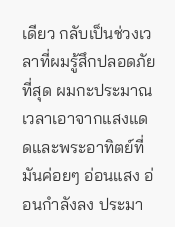เดียว กลับเป็นช่วงเวลาที่ผมรู้สึกปลอดภัยที่สุด ผมกะประมาณเวลาเอาจากแสงแดดและพระอาทิตย์ที่มันค่อยๆ อ่อนแสง อ่อนกำลังลง ประมา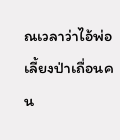ณเวลาว่าไอ้พ่อเลี้ยงป่าเถื่อนคน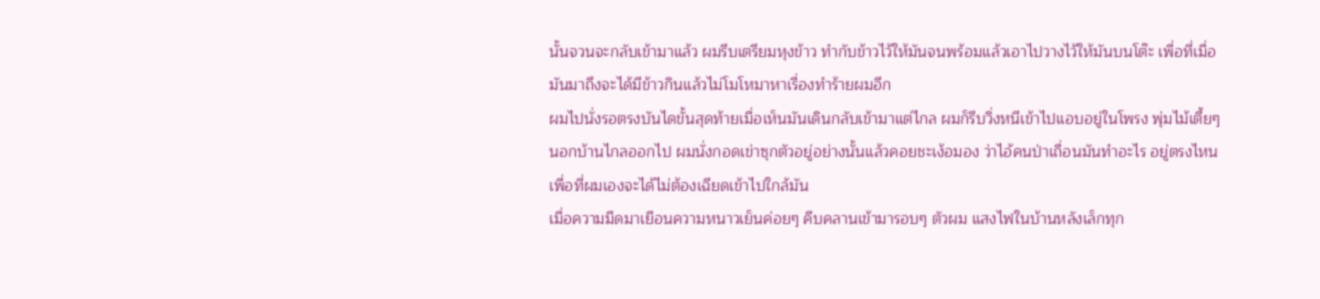นั้นจวนจะกลับเข้ามาแล้ว ผมรีบเตรียมหุงข้าว ทำกับข้าวไว้ให้มันจนพร้อมแล้วเอาไปวางไว้ให้มันบนโต๊ะ เพื่อที่เมื่อมันมาถึงจะได้มีข้าวกินแล้วไม่โมโหมาหาเรื่องทำร้ายผมอีก
ผมไปนั่งรอตรงบันไดขั้นสุดท้ายเมื่อเห็นมันเดินกลับเข้ามาแต่ไกล ผมก็รีบวิ่งหนีเข้าไปแอบอยู่ในโพรง พุ่มไม้เตี้ยๆ นอกบ้านไกลออกไป ผมนั่งกอดเข่าซุกตัวอยู่อย่างนั้นแล้วคอยชะเง้อมอง ว่าไอ้คนป่าเถื่อนมันทำอะไร อยู่ตรงไหน เพื่อที่ผมเองจะได้ไม่ต้องเฉียดเข้าไปใกล้มัน
เมื่อความมืดมาเยือนความหนาวเย็นค่อยๆ คืบคลานเข้ามารอบๆ ตัวผม แสงไฟในบ้านหลังเล็กทุก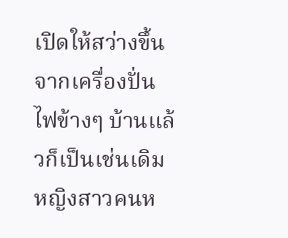เปิดให้สว่างขึ้นจากเครื่องปั่นไฟข้างๆ บ้านแล้วก็เป็นเช่นเดิม หญิงสาวคนห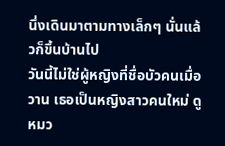นึ่งเดินมาตามทางเล็กๆ นั่นแล้วก็ขึ้นบ้านไป
วันนี้ไม่ใช่ผู้หญิงที่ชื่อบัวคนเมื่อวาน เธอเป็นหญิงสาวคนใหม่ ดูหมว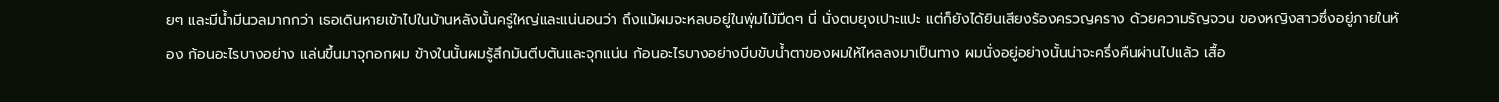ยๆ และมีน้ำมีนวลมากกว่า เธอเดินหายเข้าไปในบ้านหลังนั้นครู่ใหญ่และแน่นอนว่า ถึงแม้ผมจะหลบอยู่ในพุ่มไม้มืดๆ นี่ นั่งตบยุงเปาะแปะ แต่ก็ยังได้ยินเสียงร้องครวญคราง ด้วยความรัญจวน ของหญิงสาวซึ่งอยู่ภายในห้อง ก้อนอะไรบางอย่าง แล่นขึ้นมาจุกอกผม ข้างในนั้นผมรู้สึกมันตีบตันและจุกแน่น ก้อนอะไรบางอย่างบีบขับน้ำตาของผมให้ไหลลงมาเป็นทาง ผมนั่งอยู่อย่างนั้นน่าจะครึ่งคืนผ่านไปแล้ว เสื้อ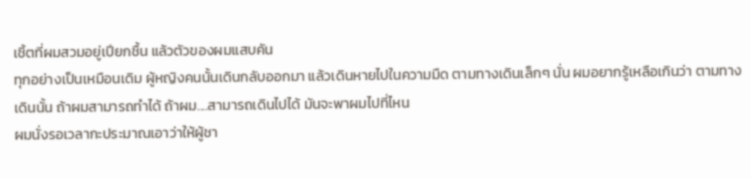เชิ้ตที่ผมสวมอยู่เปียกชื้น แล้วตัวของผมแสบคัน
ทุกอย่างเป็นเหมือนเดิม ผู้หญิงคนนั้นเดินกลับออกมา แล้วเดินหายไปในความมืด ตามทางเดินเล็กๆ นั่น ผมอยากรู้เหลือเกินว่า ตามทางเดินนั้น ถ้าผมสามารถทำได้ ถ้าผม....สามารถเดินไปได้ มันจะพาผมไปที่ไหน
ผมนั่งรอเวลากะประมาณเอาว่าให้ผู้ชา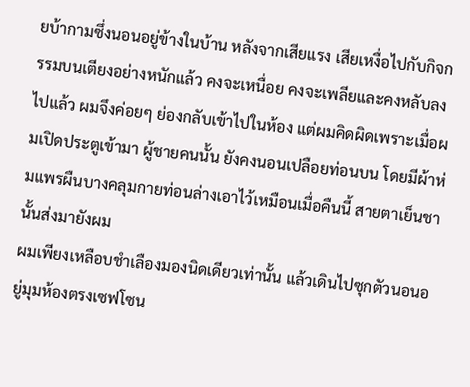ยบ้ากามซึ่งนอนอยู่ข้างในบ้าน หลังจากเสียแรง เสียเหงื่อไปกับกิจกรรมบนเตียงอย่างหนักแล้ว คงจะเหนื่อย คงจะเพลียและคงหลับลงไปแล้ว ผมจึงค่อยๆ ย่องกลับเข้าไปในห้อง แต่ผมคิดผิดเพราะเมื่อผมเปิดประตูเข้ามา ผู้ชายคนนั้น ยังคงนอนเปลือยท่อนบน โดยมีผ้าห่มแพรผืนบางคลุมกายท่อนล่างเอาไว้เหมือนเมื่อคืนนี้ สายตาเย็นชานั้นส่งมายังผม
ผมเพียงเหลือบชำเลืองมองนิดเดียวเท่านั้น แล้วเดินไปซุกตัวนอนอยู่มุมห้องตรงเซฟโซน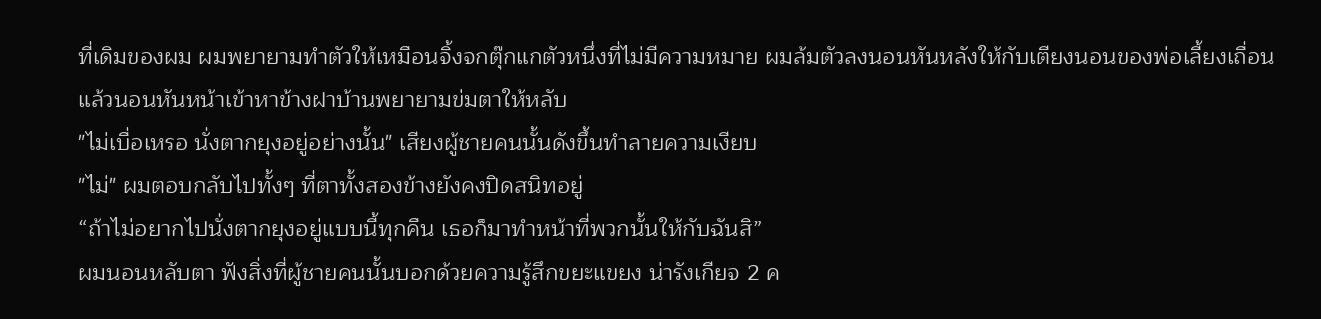ที่เดิมของผม ผมพยายามทำตัวให้เหมือนจิ้งจกตุ๊กแกตัวหนึ่งที่ไม่มีความหมาย ผมล้มตัวลงนอนหันหลังให้กับเตียงนอนของพ่อเลี้ยงเถื่อน แล้วนอนหันหน้าเข้าหาข้างฝาบ้านพยายามข่มตาให้หลับ
"ไม่เบื่อเหรอ นั่งตากยุงอยู่อย่างนั้น" เสียงผู้ชายคนนั้นดังขึ้นทำลายความเงียบ
"ไม่" ผมตอบกลับไปทั้งๆ ที่ตาทั้งสองข้างยังคงปิดสนิทอยู่
“ถ้าไม่อยากไปนั่งตากยุงอยู่แบบนี้ทุกคืน เธอก็มาทำหน้าที่พวกนั้นให้กับฉันสิ”
ผมนอนหลับตา ฟังสิ่งที่ผู้ชายคนนั้นบอกด้วยความรู้สึกขยะแขยง น่ารังเกียจ 2 ค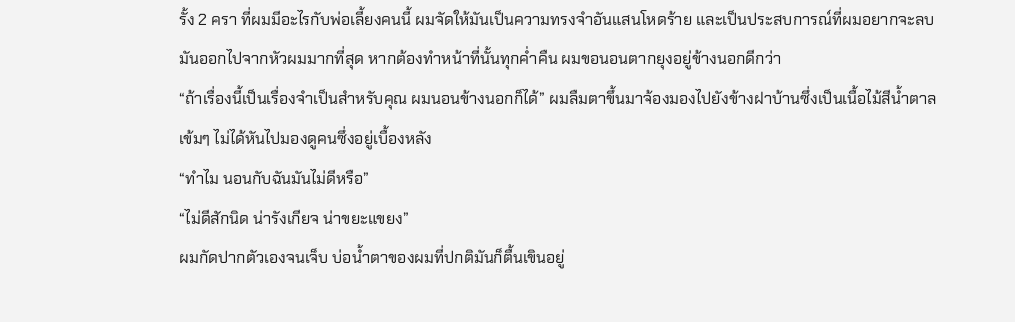รั้ง 2 ครา ที่ผมมีอะไรกับพ่อเลี้ยงคนนี้ ผมจัดให้มันเป็นความทรงจำอันแสนโหดร้าย และเป็นประสบการณ์ที่ผมอยากจะลบมันออกไปจากหัวผมมากที่สุด หากต้องทำหน้าที่นั้นทุกค่ำคืน ผมขอนอนตากยุงอยู่ข้างนอกดีกว่า
“ถ้าเรื่องนี้เป็นเรื่องจำเป็นสำหรับคุณ ผมนอนข้างนอกก็ได้” ผมลืมตาขึ้นมาจ้องมองไปยังข้างฝาบ้านซึ่งเป็นเนื้อไม้สีน้ำตาลเข้มๆ ไม่ได้หันไปมองดูคนซึ่งอยู่เบื้องหลัง
“ทำไม นอนกับฉันมันไม่ดีหรือ”
“ไม่ดีสักนิด น่ารังเกียจ น่าขยะแขยง”
ผมกัดปากตัวเองจนเจ็บ บ่อน้ำตาของผมที่ปกติมันก็ตื้นเขินอยู่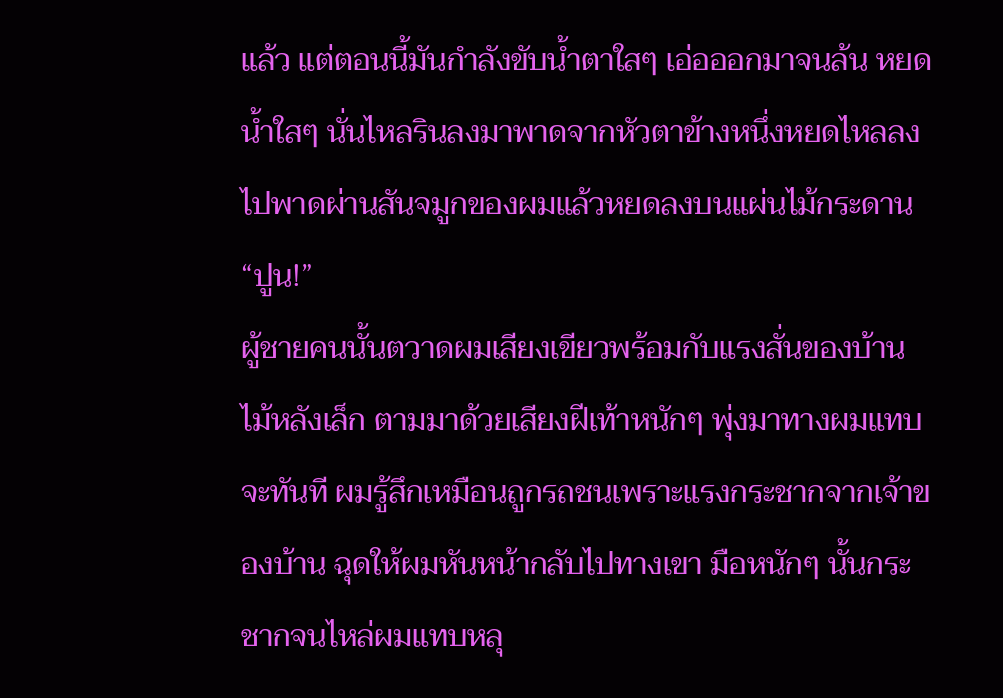แล้ว แต่ตอนนี้มันกำลังขับน้ำตาใสๆ เอ่อออกมาจนล้น หยดน้ำใสๆ นั่นไหลรินลงมาพาดจากหัวตาข้างหนึ่งหยดไหลลงไปพาดผ่านสันจมูกของผมแล้วหยดลงบนแผ่นไม้กระดาน
“ปูน!”
ผู้ชายคนนั้นตวาดผมเสียงเขียวพร้อมกับแรงสั่นของบ้านไม้หลังเล็ก ตามมาด้วยเสียงฝีเท้าหนักๆ พุ่งมาทางผมแทบจะทันที ผมรู้สึกเหมือนถูกรถชนเพราะแรงกระชากจากเจ้าของบ้าน ฉุดให้ผมหันหน้ากลับไปทางเขา มือหนักๆ นั้นกระชากจนไหล่ผมแทบหลุ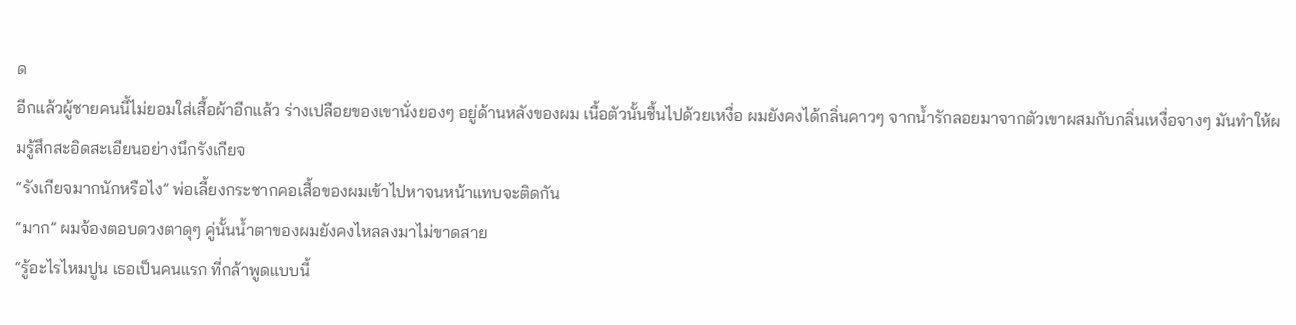ด
อีกแล้วผู้ชายคนนี้ไม่ยอมใส่เสื้อผ้าอีกแล้ว ร่างเปลือยของเขานั่งยองๆ อยู่ด้านหลังของผม เนื้อตัวนั้นชื้นไปด้วยเหงื่อ ผมยังคงได้กลิ่นคาวๆ จากน้ำรักลอยมาจากตัวเขาผสมกับกลิ่นเหงื่อจางๆ มันทำให้ผมรู้สึกสะอิดสะเอียนอย่างนึกรังเกียจ
“รังเกียจมากนักหรือไง” พ่อเลี้ยงกระชากคอเสื้อของผมเข้าไปหาจนหน้าแทบจะติดกัน
“มาก” ผมจ้องตอบดวงตาดุๆ คู่นั้นน้ำตาของผมยังคงไหลลงมาไม่ขาดสาย
“รู้อะไรไหมปูน เธอเป็นคนแรก ที่กล้าพูดแบบนี้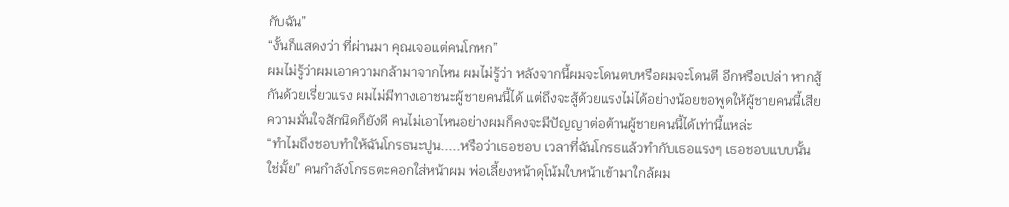กับฉัน”
“งั้นก็แสดงว่า ที่ผ่านมา คุณเจอแต่คนโกหก”
ผมไม่รู้ว่าผมเอาความกล้ามาจากไหน ผมไม่รู้ว่า หลังจากนี้ผมจะโดนตบหรือผมจะโดนตี อีกหรือเปล่า หากสู้กันด้วยเรี่ยวแรง ผมไม่มีทางเอาชนะผู้ชายคนนี้ได้ แต่ถึงจะสู้ด้วยแรงไม่ได้อย่างน้อยขอพูดให้ผู้ชายคนนี้เสียความมั่นใจสักนิดก็ยังดี คนไม่เอาไหนอย่างผมก็คงจะมีปัญญาต่อต้านผู้ชายคนนี้ได้เท่านี้แหล่ะ
“ทำไมถึงชอบทำให้ฉันโกรธนะปูน.....หรือว่าเธอชอบ เวลาที่ฉันโกรธแล้วทำกับเธอแรงๆ เธอชอบแบบนั้นใช่มั้ย” คนกำลังโกรธตะคอกใส่หน้าผม พ่อเลี้ยงหน้าดุโน้มใบหน้าเข้ามาใกล้ผม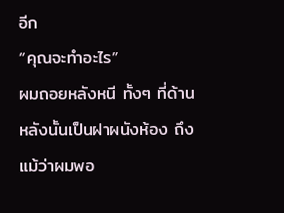อีก
“คุณจะทำอะไร”
ผมถอยหลังหนี ทั้งๆ ที่ด้านหลังนั้นเป็นฝาผนังห้อง ถึงแม้ว่าผมพอ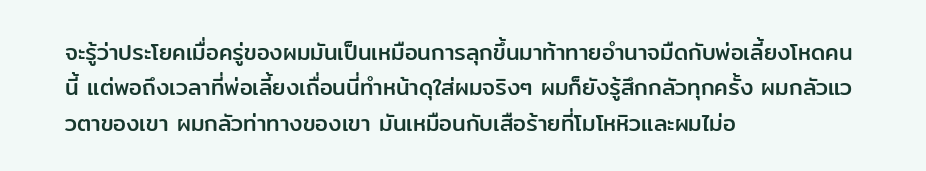จะรู้ว่าประโยคเมื่อครู่ของผมมันเป็นเหมือนการลุกขึ้นมาท้าทายอำนาจมืดกับพ่อเลี้ยงโหดคนนี้ แต่พอถึงเวลาที่พ่อเลี้ยงเถื่อนนี่ทำหน้าดุใส่ผมจริงๆ ผมก็ยังรู้สึกกลัวทุกครั้ง ผมกลัวแววตาของเขา ผมกลัวท่าทางของเขา มันเหมือนกับเสือร้ายที่โมโหหิวและผมไม่อ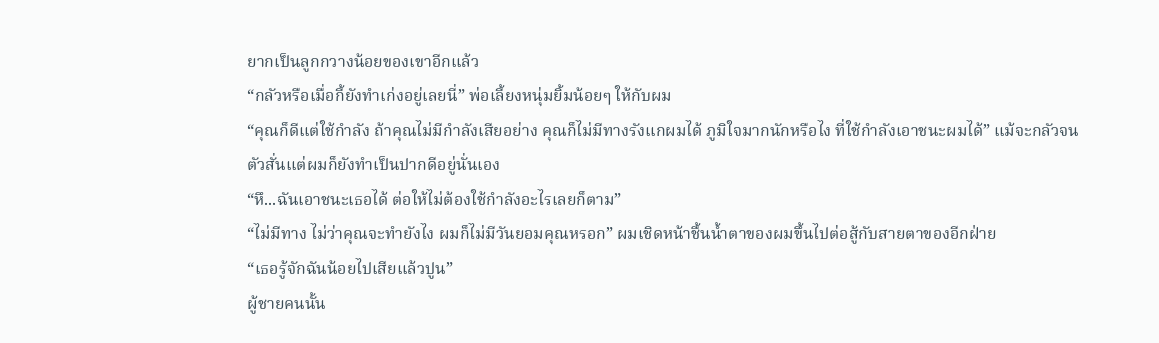ยากเป็นลูกกวางน้อยของเขาอีกแล้ว
“กลัวหรือเมื่อกี้ยังทำเก่งอยู่เลยนี่” พ่อเลี้ยงหนุ่มยิ้มน้อยๆ ให้กับผม
“คุณก็ดีแต่ใช้กำลัง ถ้าคุณไม่มีกำลังเสียอย่าง คุณก็ไม่มีทางรังแกผมได้ ภูมิใจมากนักหรือไง ที่ใช้กำลังเอาชนะผมได้” แม้จะกลัวจนตัวสั่นแต่ผมก็ยังทำเป็นปากดีอยู่นั่นเอง
“หึ...ฉันเอาชนะเธอได้ ต่อให้ไม่ต้องใช้กำลังอะไรเลยก็ตาม”
“ไม่มีทาง ไม่ว่าคุณจะทำยังไง ผมก็ไม่มีวันยอมคุณหรอก” ผมเชิดหน้าชื้นน้ำตาของผมขึ้นไปต่อสู้กับสายตาของอีกฝ่าย
“เธอรู้จักฉันน้อยไปเสียแล้วปูน”
ผู้ชายคนนั้น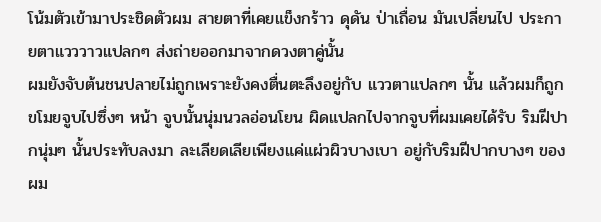โน้มตัวเข้ามาประชิดตัวผม สายตาที่เคยแข็งกร้าว ดุดัน ป่าเถื่อน มันเปลี่ยนไป ประกายตาแวววาวแปลกๆ ส่งถ่ายออกมาจากดวงตาคู่นั้น
ผมยังจับต้นชนปลายไม่ถูกเพราะยังคงตื่นตะลึงอยู่กับ แววตาแปลกๆ นั้น แล้วผมก็ถูกขโมยจูบไปซึ่งๆ หน้า จูบนั้นนุ่มนวลอ่อนโยน ผิดแปลกไปจากจูบที่ผมเคยได้รับ ริมฝีปากนุ่มๆ นั้นประทับลงมา ละเลียดเลียเพียงแค่แผ่วผิวบางเบา อยู่กับริมฝีปากบางๆ ของผม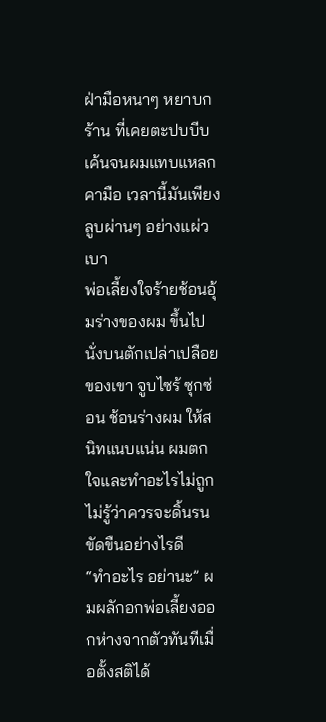ฝ่ามือหนาๆ หยาบกร้าน ที่เคยตะปบบีบเค้นจนผมแทบแหลกคามือ เวลานี้มันเพียงลูบผ่านๆ อย่างแผ่วเบา
พ่อเลี้ยงใจร้ายช้อนอุ้มร่างของผม ขึ้นไปนั่งบนตักเปล่าเปลือยของเขา จูบไซร้ ซุกซ่อน ช้อนร่างผม ให้สนิทแนบแน่น ผมตกใจและทำอะไรไม่ถูกไม่รู้ว่าควรจะดิ้นรนขัดขืนอย่างไรดี
“ทำอะไร อย่านะ” ผมผลักอกพ่อเลี้ยงออกห่างจากตัวทันทีเมื่อตั้งสติได้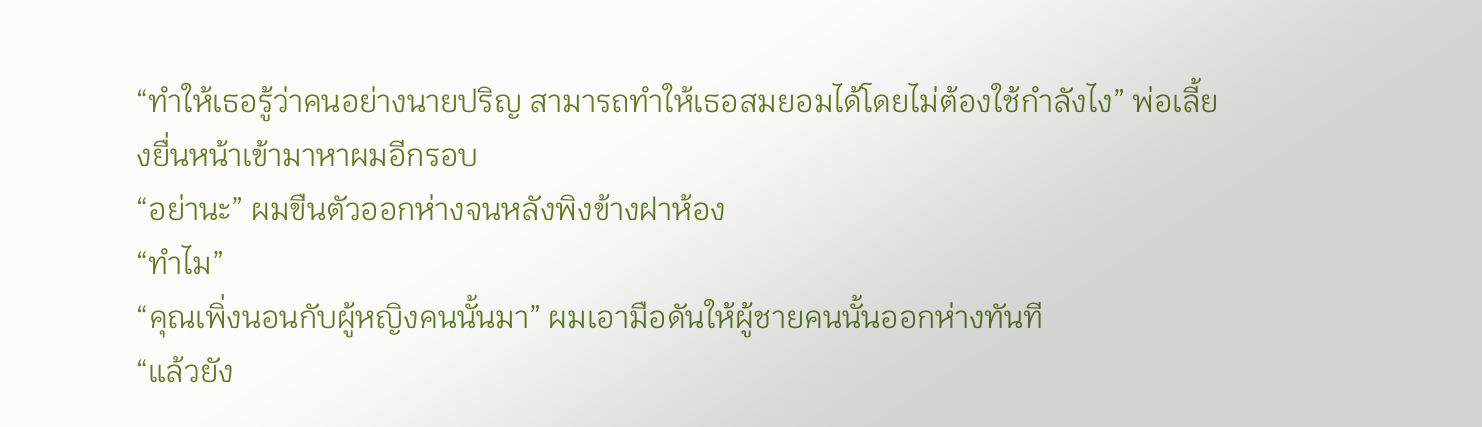“ทำให้เธอรู้ว่าคนอย่างนายปริญ สามารถทำให้เธอสมยอมได้โดยไม่ต้องใช้กำลังไง” พ่อเลี้ยงยื่นหน้าเข้ามาหาผมอีกรอบ
“อย่านะ” ผมขืนตัวออกห่างจนหลังพิงข้างฝาห้อง
“ทำไม”
“คุณเพิ่งนอนกับผู้หญิงคนนั้นมา” ผมเอามือดันให้ผู้ชายคนนั้นออกห่างทันที
“แล้วยัง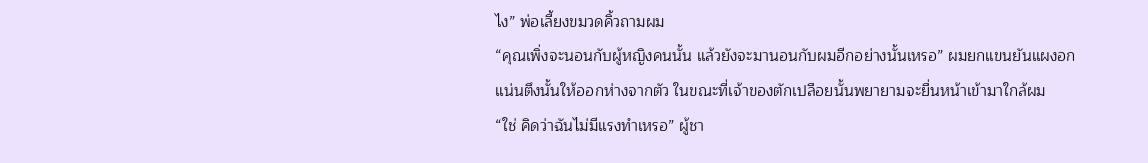ไง” พ่อเลี้ยงขมวดคิ้วถามผม
“คุณเพิ่งจะนอนกับผู้หญิงคนนั้น แล้วยังจะมานอนกับผมอีกอย่างนั้นเหรอ” ผมยกแขนยันแผงอกแน่นตึงนั้นให้ออกห่างจากตัว ในขณะที่เจ้าของตักเปลือยนั้นพยายามจะยื่นหน้าเข้ามาใกล้ผม
“ใช่ คิดว่าฉันไม่มีแรงทำเหรอ” ผู้ชา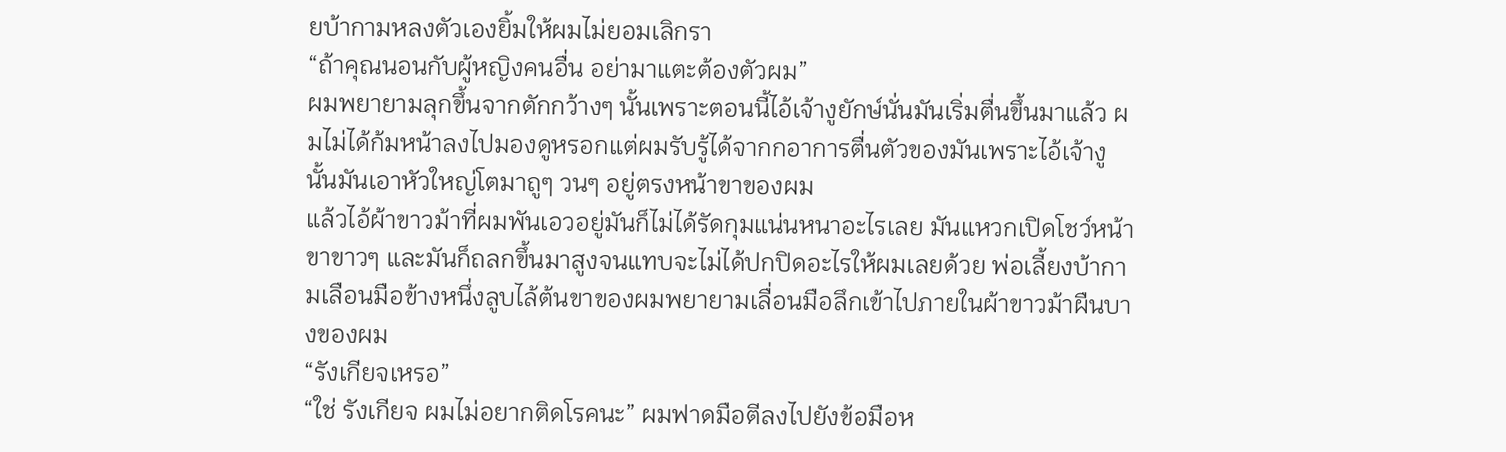ยบ้ากามหลงตัวเองยิ้มให้ผมไม่ยอมเลิกรา
“ถ้าคุณนอนกับผู้หญิงคนอื่น อย่ามาแตะต้องตัวผม”
ผมพยายามลุกขึ้นจากตักกว้างๆ นั้นเพราะตอนนี้ไอ้เจ้างูยักษ์นั่นมันเริ่มตื่นขึ้นมาแล้ว ผมไม่ได้ก้มหน้าลงไปมองดูหรอกแต่ผมรับรู้ได้จากกอาการตื่นตัวของมันเพราะไอ้เจ้างูนั้นมันเอาหัวใหญ่โตมาถูๆ วนๆ อยู่ตรงหน้าขาของผม
แล้วไอ้ผ้าขาวม้าที่ผมพันเอวอยู่มันก็ไม่ได้รัดกุมแน่นหนาอะไรเลย มันแหวกเปิดโชว์หน้าขาขาวๆ และมันก็ถลกขึ้นมาสูงจนแทบจะไม่ได้ปกปิดอะไรให้ผมเลยด้วย พ่อเลี้ยงบ้ากามเลือนมือข้างหนึ่งลูบไล้ต้นขาของผมพยายามเลื่อนมือลึกเข้าไปภายในผ้าขาวม้าผืนบางของผม
“รังเกียจเหรอ”
“ใช่ รังเกียจ ผมไม่อยากติดโรคนะ” ผมฟาดมือตีลงไปยังข้อมือห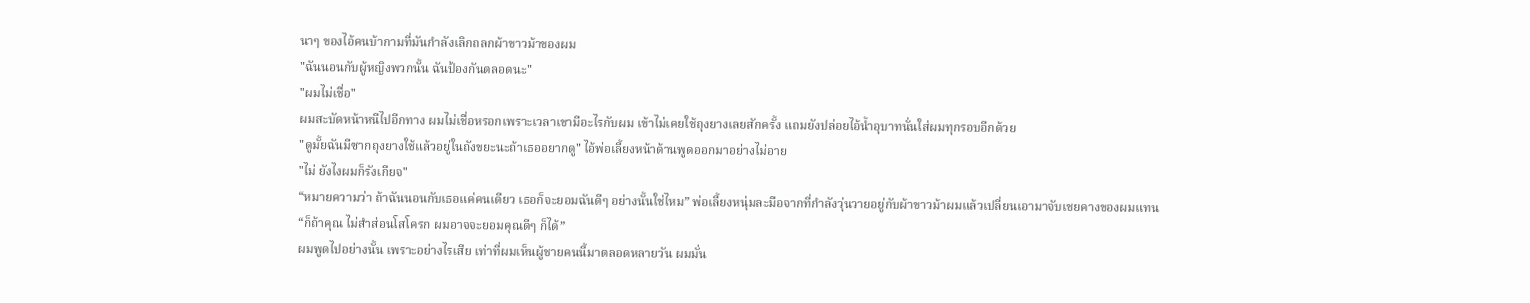นาๆ ของไอ้คนบ้ากามที่มันกำลังเลิกถลกผ้าขาวม้าของผม
"ฉันนอนกับผู้หญิงพวกนั้น ฉันป้องกันตลอดนะ"
"ผมไม่เชื่อ"
ผมสะบัดหน้าหนีไปอีกทาง ผมไม่เชื่อหรอกเพราะเวลาเขามีอะไรกับผม เข้าไม่เคยใช้ถุงยางเลยสักครั้ง แถมยังปล่อยไอ้น้ำอุบาทนั่นใส่ผมทุกรอบอีกด้วย
"ดูมั้ยฉันมีซากถุงยางใช้แล้วอยู่ในถังขยะนะถ้าเธออยากดู" ไอ้พ่อเลี้ยงหน้าด้านพูดออกมาอย่างไม่อาย
"ไม่ ยังไงผมก็รังเกียจ"
“หมายความว่า ถ้าฉันนอนกับเธอแค่คนเดียว เธอก็จะยอมฉันดีๆ อย่างนั้นใช่ไหม” พ่อเลี้ยงหนุ่มละมือจากที่กำลังวุ่นวายอยู่กับผ้าขาวม้าผมแล้วเปลี่ยนเอามาจับเชยคางของผมแทน
“ก็ถ้าคุณ ไม่สำส่อนโสโครก ผมอาจจะยอมคุณดีๆ ก็ได้”
ผมพูดไปอย่างนั้น เพราะอย่างไรเสีย เท่าที่ผมเห็นผู้ชายคนนี้มาตลอดหลายวัน ผมมั่น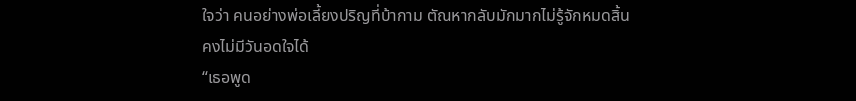ใจว่า คนอย่างพ่อเลี้ยงปริญที่บ้ากาม ตัณหากลับมักมากไม่รู้จักหมดสิ้น คงไม่มีวันอดใจได้
“เธอพูด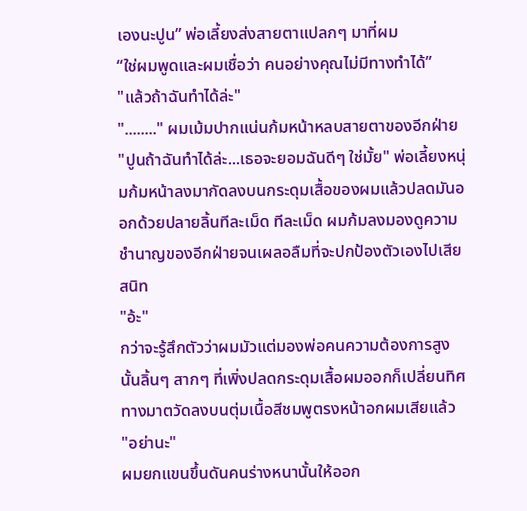เองนะปูน” พ่อเลี้ยงส่งสายตาแปลกๆ มาที่ผม
“ใช่ผมพูดและผมเชื่อว่า คนอย่างคุณไม่มีทางทำได้”
"แล้วถ้าฉันทำได้ล่ะ"
"........" ผมเม้มปากแน่นก้มหน้าหลบสายตาของอีกฝ่าย
"ปูนถ้าฉันทำได้ล่ะ...เธอจะยอมฉันดีๆ ใช่มั้ย" พ่อเลี้ยงหนุ่มก้มหน้าลงมากัดลงบนกระดุมเสื้อของผมแล้วปลดมันออกด้วยปลายลิ้นทีละเม็ด ทีละเม็ด ผมก้มลงมองดูความชำนาญของอีกฝ่ายจนเผลอลืมที่จะปกป้องตัวเองไปเสียสนิท
"อ้ะ"
กว่าจะรู้สึกตัวว่าผมมัวแต่มองพ่อคนความต้องการสูงนั้นลิ้นๆ สากๆ ที่เพิ่งปลดกระดุมเสื้อผมออกก็เปลี่ยนทิศทางมาตวัดลงบนตุ่มเนื้อสีชมพูตรงหน้าอกผมเสียแล้ว
"อย่านะ"
ผมยกแขนขึ้นดันคนร่างหนานั้นให้ออก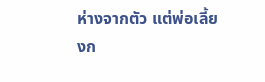ห่างจากตัว แต่พ่อเลี้ยงก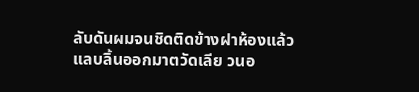ลับดันผมจนชิดติดข้างฝาห้องแล้วแลบลิ้นออกมาตวัดเลีย วนอ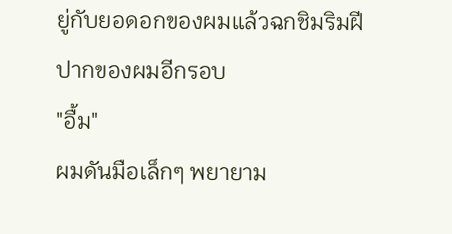ยู่กับยอดอกของผมแล้วฉกชิมริมฝีปากของผมอีกรอบ
"อื้ม"
ผมดันมือเล็กๆ พยายาม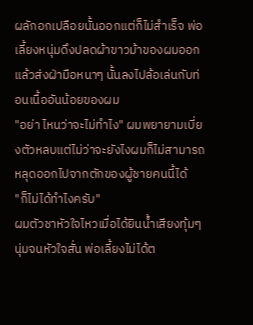ผลักอกเปลือยนั้นออกแต่ก็ไม่สำเร็จ พ่อเลี้ยงหนุ่มดึงปลดผ้าขาวม้าของผมออกแล้วส่งฝ่ามือหนาๆ นั้นลงไปล้อเล่นกับท่อนเนื้ออันน้อยของผม
"อย่า ไหนว่าจะไม่ทำไง" ผมพยายามเบี่ยงตัวหลบแต่ไม่ว่าจะยังไงผมก็ไม่สามารถหลุดออกไปจากตักของผู้ชายคนนี้ได้
"ก็ไม่ได้ทำไงครับ"
ผมตัวชาหัวใจไหวเมื่อได้ยินน้ำเสียงทุ้มๆ นุ่มจนหัวใจสั่น พ่อเลี้ยงไม่ได้ต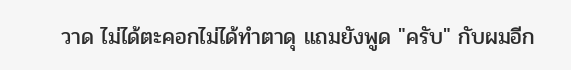วาด ไม่ได้ตะคอกไม่ได้ทำตาดุ แถมยังพูด "ครับ" กับผมอีก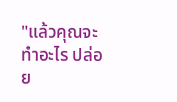"แล้วคุณจะทำอะไร ปล่อย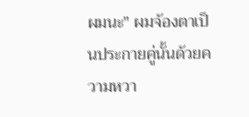ผมนะ" ผมจ้องตาเป็นประกายคู่นั้นด้วยความหวา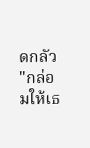ดกลัว
"กล่อมให้เธ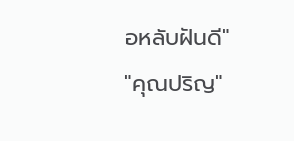อหลับฝันดี"
"คุณปริญ"